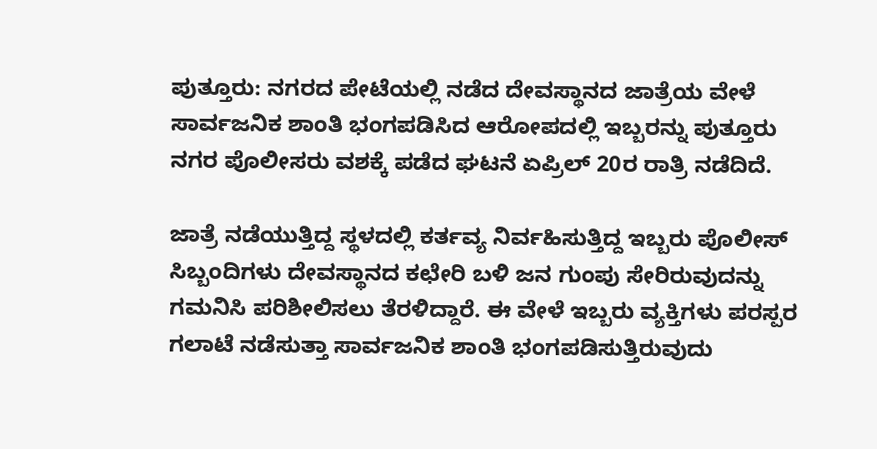ಪುತ್ತೂರು: ನಗರದ ಪೇಟೆಯಲ್ಲಿ ನಡೆದ ದೇವಸ್ಥಾನದ ಜಾತ್ರೆಯ ವೇಳೆ ಸಾರ್ವಜನಿಕ ಶಾಂತಿ ಭಂಗಪಡಿಸಿದ ಆರೋಪದಲ್ಲಿ ಇಬ್ಬರನ್ನು ಪುತ್ತೂರು ನಗರ ಪೊಲೀಸರು ವಶಕ್ಕೆ ಪಡೆದ ಘಟನೆ ಏಪ್ರಿಲ್ 20ರ ರಾತ್ರಿ ನಡೆದಿದೆ.

ಜಾತ್ರೆ ನಡೆಯುತ್ತಿದ್ದ ಸ್ಥಳದಲ್ಲಿ ಕರ್ತವ್ಯ ನಿರ್ವಹಿಸುತ್ತಿದ್ದ ಇಬ್ಬರು ಪೊಲೀಸ್ ಸಿಬ್ಬಂದಿಗಳು ದೇವಸ್ಥಾನದ ಕಛೇರಿ ಬಳಿ ಜನ ಗುಂಪು ಸೇರಿರುವುದನ್ನು ಗಮನಿಸಿ ಪರಿಶೀಲಿಸಲು ತೆರಳಿದ್ದಾರೆ. ಈ ವೇಳೆ ಇಬ್ಬರು ವ್ಯಕ್ತಿಗಳು ಪರಸ್ಪರ ಗಲಾಟೆ ನಡೆಸುತ್ತಾ ಸಾರ್ವಜನಿಕ ಶಾಂತಿ ಭಂಗಪಡಿಸುತ್ತಿರುವುದು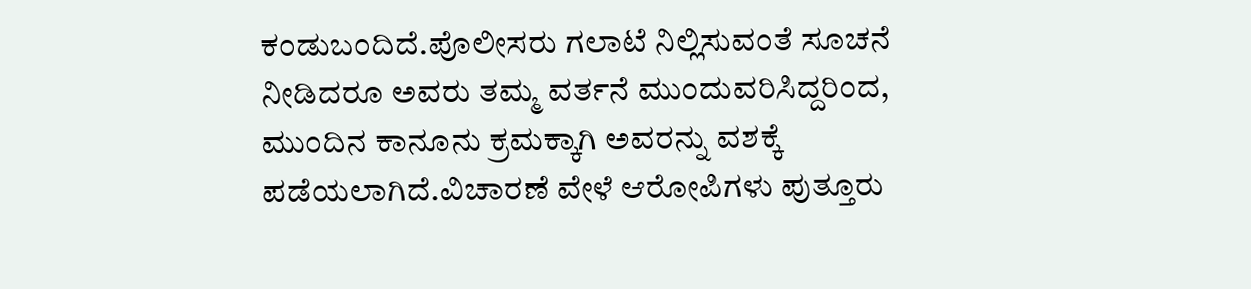ಕಂಡುಬಂದಿದೆ.ಪೊಲೀಸರು ಗಲಾಟೆ ನಿಲ್ಲಿಸುವಂತೆ ಸೂಚನೆ ನೀಡಿದರೂ ಅವರು ತಮ್ಮ ವರ್ತನೆ ಮುಂದುವರಿಸಿದ್ದರಿಂದ, ಮುಂದಿನ ಕಾನೂನು ಕ್ರಮಕ್ಕಾಗಿ ಅವರನ್ನು ವಶಕ್ಕೆ ಪಡೆಯಲಾಗಿದೆ.ವಿಚಾರಣೆ ವೇಳೆ ಆರೋಪಿಗಳು ಪುತ್ತೂರು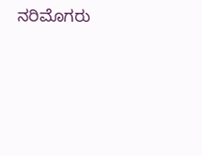ನರಿಮೊಗರು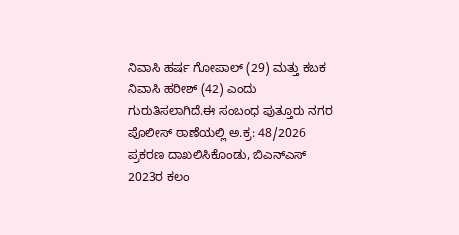ನಿವಾಸಿ ಹರ್ಷ ಗೋಪಾಲ್ (29) ಮತ್ತು ಕಬಕ ನಿವಾಸಿ ಹರೀಶ್ (42) ಎಂದು ಗುರುತಿಸಲಾಗಿದೆ.ಈ ಸಂಬಂಧ ಪುತ್ತೂರು ನಗರ ಪೊಲೀಸ್ ಠಾಣೆಯಲ್ಲಿ ಅ.ಕ್ರ: 48/2026 ಪ್ರಕರಣ ದಾಖಲಿಸಿಕೊಂಡು, ಬಿಎನ್ಎಸ್ 2023ರ ಕಲಂ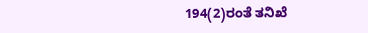194(2)ರಂತೆ ತನಿಖೆ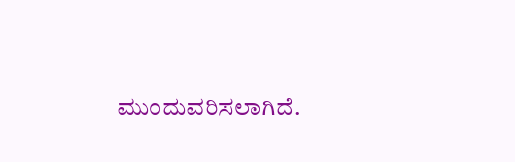ಮುಂದುವರಿಸಲಾಗಿದೆ.